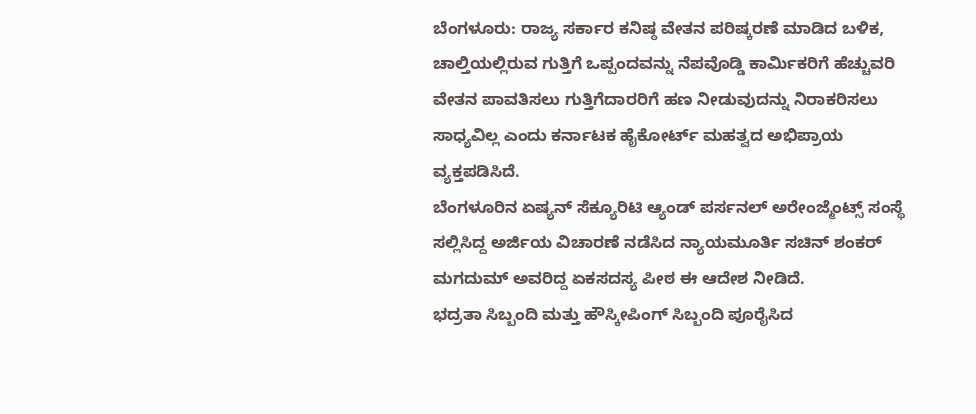ಬೆಂಗಳೂರು: ರಾಜ್ಯ ಸರ್ಕಾರ ಕನಿಷ್ಠ ವೇತನ ಪರಿಷ್ಕರಣೆ ಮಾಡಿದ ಬಳಿಕ, ಚಾಲ್ತಿಯಲ್ಲಿರುವ ಗುತ್ತಿಗೆ ಒಪ್ಪಂದವನ್ನು ನೆಪವೊಡ್ಡಿ ಕಾರ್ಮಿಕರಿಗೆ ಹೆಚ್ಚುವರಿ ವೇತನ ಪಾವತಿಸಲು ಗುತ್ತಿಗೆದಾರರಿಗೆ ಹಣ ನೀಡುವುದನ್ನು ನಿರಾಕರಿಸಲು ಸಾಧ್ಯವಿಲ್ಲ ಎಂದು ಕರ್ನಾಟಕ ಹೈಕೋರ್ಟ್ ಮಹತ್ವದ ಅಭಿಪ್ರಾಯ ವ್ಯಕ್ತಪಡಿಸಿದೆ.
ಬೆಂಗಳೂರಿನ ಏಷ್ಯನ್ ಸೆಕ್ಯೂರಿಟಿ ಆ್ಯಂಡ್ ಪರ್ಸನಲ್ ಅರೇಂಜ್ಮೆಂಟ್ಸ್ ಸಂಸ್ಥೆ ಸಲ್ಲಿಸಿದ್ದ ಅರ್ಜಿಯ ವಿಚಾರಣೆ ನಡೆಸಿದ ನ್ಯಾಯಮೂರ್ತಿ ಸಚಿನ್ ಶಂಕರ್ ಮಗದುಮ್ ಅವರಿದ್ದ ಏಕಸದಸ್ಯ ಪೀಠ ಈ ಆದೇಶ ನೀಡಿದೆ.
ಭದ್ರತಾ ಸಿಬ್ಬಂದಿ ಮತ್ತು ಹೌಸ್ಕೀಪಿಂಗ್ ಸಿಬ್ಬಂದಿ ಪೂರೈಸಿದ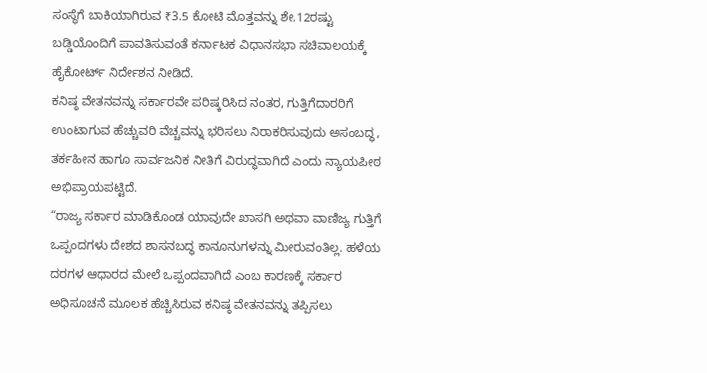ಸಂಸ್ಥೆಗೆ ಬಾಕಿಯಾಗಿರುವ ₹3.5 ಕೋಟಿ ಮೊತ್ತವನ್ನು ಶೇ.12ರಷ್ಟು ಬಡ್ಡಿಯೊಂದಿಗೆ ಪಾವತಿಸುವಂತೆ ಕರ್ನಾಟಕ ವಿಧಾನಸಭಾ ಸಚಿವಾಲಯಕ್ಕೆ ಹೈಕೋರ್ಟ್ ನಿರ್ದೇಶನ ನೀಡಿದೆ.
ಕನಿಷ್ಠ ವೇತನವನ್ನು ಸರ್ಕಾರವೇ ಪರಿಷ್ಕರಿಸಿದ ನಂತರ, ಗುತ್ತಿಗೆದಾರರಿಗೆ ಉಂಟಾಗುವ ಹೆಚ್ಚುವರಿ ವೆಚ್ಚವನ್ನು ಭರಿಸಲು ನಿರಾಕರಿಸುವುದು ಅಸಂಬದ್ಧ, ತರ್ಕಹೀನ ಹಾಗೂ ಸಾರ್ವಜನಿಕ ನೀತಿಗೆ ವಿರುದ್ಧವಾಗಿದೆ ಎಂದು ನ್ಯಾಯಪೀಠ ಅಭಿಪ್ರಾಯಪಟ್ಟಿದೆ.
“ರಾಜ್ಯ ಸರ್ಕಾರ ಮಾಡಿಕೊಂಡ ಯಾವುದೇ ಖಾಸಗಿ ಅಥವಾ ವಾಣಿಜ್ಯ ಗುತ್ತಿಗೆ ಒಪ್ಪಂದಗಳು ದೇಶದ ಶಾಸನಬದ್ಧ ಕಾನೂನುಗಳನ್ನು ಮೀರುವಂತಿಲ್ಲ. ಹಳೆಯ ದರಗಳ ಆಧಾರದ ಮೇಲೆ ಒಪ್ಪಂದವಾಗಿದೆ ಎಂಬ ಕಾರಣಕ್ಕೆ ಸರ್ಕಾರ ಅಧಿಸೂಚನೆ ಮೂಲಕ ಹೆಚ್ಚಿಸಿರುವ ಕನಿಷ್ಠ ವೇತನವನ್ನು ತಪ್ಪಿಸಲು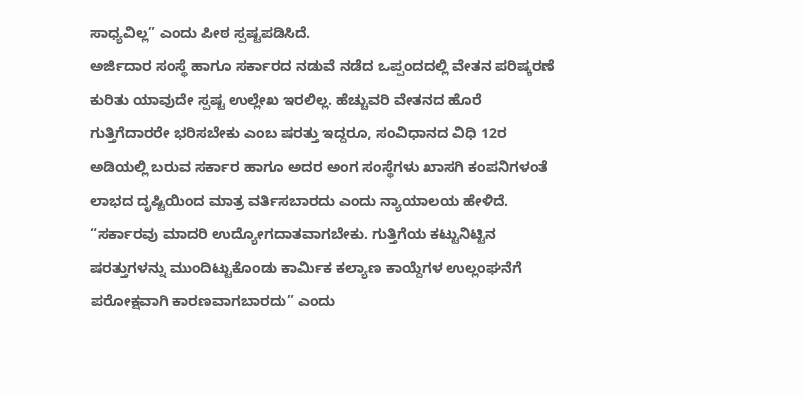ಸಾಧ್ಯವಿಲ್ಲ” ಎಂದು ಪೀಠ ಸ್ಪಷ್ಟಪಡಿಸಿದೆ.
ಅರ್ಜಿದಾರ ಸಂಸ್ಥೆ ಹಾಗೂ ಸರ್ಕಾರದ ನಡುವೆ ನಡೆದ ಒಪ್ಪಂದದಲ್ಲಿ ವೇತನ ಪರಿಷ್ಕರಣೆ ಕುರಿತು ಯಾವುದೇ ಸ್ಪಷ್ಟ ಉಲ್ಲೇಖ ಇರಲಿಲ್ಲ. ಹೆಚ್ಚುವರಿ ವೇತನದ ಹೊರೆ ಗುತ್ತಿಗೆದಾರರೇ ಭರಿಸಬೇಕು ಎಂಬ ಷರತ್ತು ಇದ್ದರೂ, ಸಂವಿಧಾನದ ವಿಧಿ 12ರ ಅಡಿಯಲ್ಲಿ ಬರುವ ಸರ್ಕಾರ ಹಾಗೂ ಅದರ ಅಂಗ ಸಂಸ್ಥೆಗಳು ಖಾಸಗಿ ಕಂಪನಿಗಳಂತೆ ಲಾಭದ ದೃಷ್ಟಿಯಿಂದ ಮಾತ್ರ ವರ್ತಿಸಬಾರದು ಎಂದು ನ್ಯಾಯಾಲಯ ಹೇಳಿದೆ.
“ಸರ್ಕಾರವು ಮಾದರಿ ಉದ್ಯೋಗದಾತವಾಗಬೇಕು. ಗುತ್ತಿಗೆಯ ಕಟ್ಟುನಿಟ್ಟಿನ ಷರತ್ತುಗಳನ್ನು ಮುಂದಿಟ್ಟುಕೊಂಡು ಕಾರ್ಮಿಕ ಕಲ್ಯಾಣ ಕಾಯ್ದೆಗಳ ಉಲ್ಲಂಘನೆಗೆ ಪರೋಕ್ಷವಾಗಿ ಕಾರಣವಾಗಬಾರದು” ಎಂದು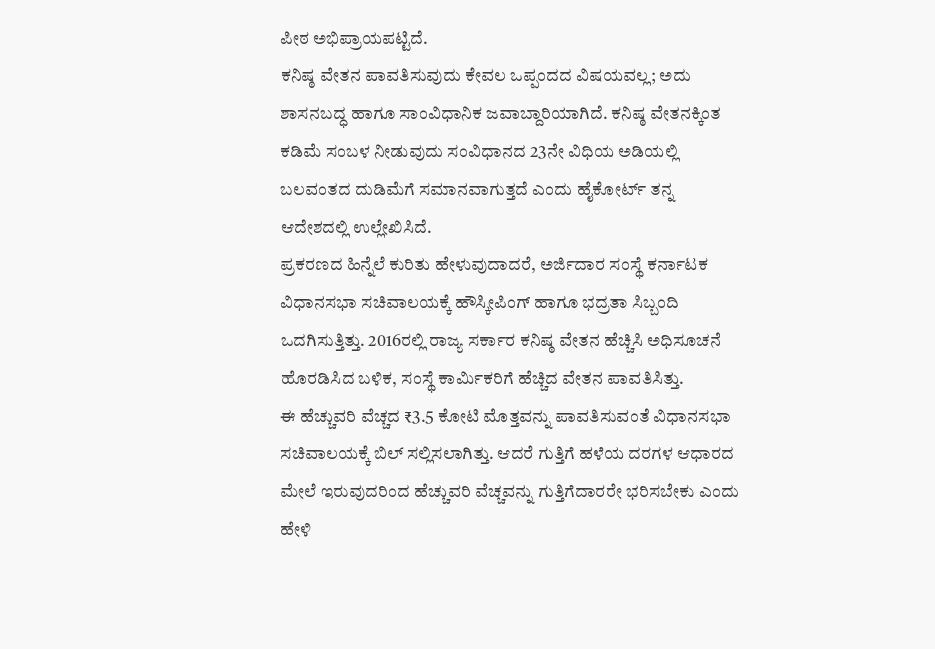ಪೀಠ ಅಭಿಪ್ರಾಯಪಟ್ಟಿದೆ.
ಕನಿಷ್ಠ ವೇತನ ಪಾವತಿಸುವುದು ಕೇವಲ ಒಪ್ಪಂದದ ವಿಷಯವಲ್ಲ; ಅದು ಶಾಸನಬದ್ಧ ಹಾಗೂ ಸಾಂವಿಧಾನಿಕ ಜವಾಬ್ದಾರಿಯಾಗಿದೆ. ಕನಿಷ್ಠ ವೇತನಕ್ಕಿಂತ ಕಡಿಮೆ ಸಂಬಳ ನೀಡುವುದು ಸಂವಿಧಾನದ 23ನೇ ವಿಧಿಯ ಅಡಿಯಲ್ಲಿ ಬಲವಂತದ ದುಡಿಮೆಗೆ ಸಮಾನವಾಗುತ್ತದೆ ಎಂದು ಹೈಕೋರ್ಟ್ ತನ್ನ ಆದೇಶದಲ್ಲಿ ಉಲ್ಲೇಖಿಸಿದೆ.
ಪ್ರಕರಣದ ಹಿನ್ನೆಲೆ ಕುರಿತು ಹೇಳುವುದಾದರೆ, ಅರ್ಜಿದಾರ ಸಂಸ್ಥೆ ಕರ್ನಾಟಕ ವಿಧಾನಸಭಾ ಸಚಿವಾಲಯಕ್ಕೆ ಹೌಸ್ಕೀಪಿಂಗ್ ಹಾಗೂ ಭದ್ರತಾ ಸಿಬ್ಬಂದಿ ಒದಗಿಸುತ್ತಿತ್ತು. 2016ರಲ್ಲಿ ರಾಜ್ಯ ಸರ್ಕಾರ ಕನಿಷ್ಠ ವೇತನ ಹೆಚ್ಚಿಸಿ ಅಧಿಸೂಚನೆ ಹೊರಡಿಸಿದ ಬಳಿಕ, ಸಂಸ್ಥೆ ಕಾರ್ಮಿಕರಿಗೆ ಹೆಚ್ಚಿದ ವೇತನ ಪಾವತಿಸಿತ್ತು.
ಈ ಹೆಚ್ಚುವರಿ ವೆಚ್ಚದ ₹3.5 ಕೋಟಿ ಮೊತ್ತವನ್ನು ಪಾವತಿಸುವಂತೆ ವಿಧಾನಸಭಾ ಸಚಿವಾಲಯಕ್ಕೆ ಬಿಲ್ ಸಲ್ಲಿಸಲಾಗಿತ್ತು. ಆದರೆ ಗುತ್ತಿಗೆ ಹಳೆಯ ದರಗಳ ಆಧಾರದ ಮೇಲೆ ಇರುವುದರಿಂದ ಹೆಚ್ಚುವರಿ ವೆಚ್ಚವನ್ನು ಗುತ್ತಿಗೆದಾರರೇ ಭರಿಸಬೇಕು ಎಂದು ಹೇಳಿ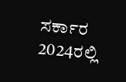ಸರ್ಕಾರ 2024ರಲ್ಲಿ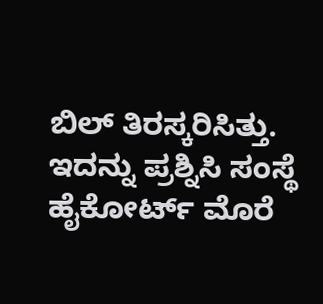ಬಿಲ್ ತಿರಸ್ಕರಿಸಿತ್ತು. ಇದನ್ನು ಪ್ರಶ್ನಿಸಿ ಸಂಸ್ಥೆ ಹೈಕೋರ್ಟ್ ಮೊರೆ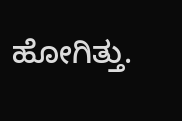ಹೋಗಿತ್ತು.